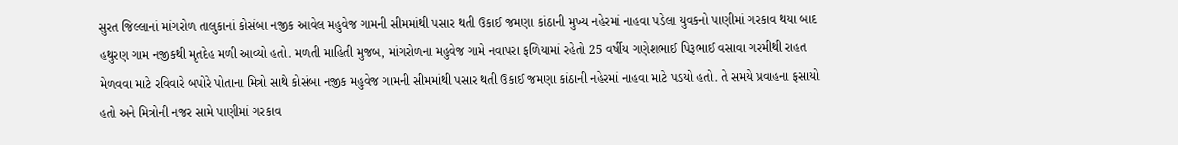સુરત જિલ્લાનાં માંગરોળ તાલુકાનાં કોસંબા નજીક આવેલ મહુવેજ ગામની સીમમાંથી પસાર થતી ઉકાઈ જમણા કાંઠાની મુખ્ય નહેરમાં નાહવા પડેલા યુવકનો પાણીમાં ગરકાવ થયા બાદ હથુરણ ગામ નજીકથી મૃતદેહ મળી આવ્યો હતો. મળતી માહિતી મુજબ, માંગરોળના મહુવેજ ગામે નવાપરા ફળિયામાં રહેતો 25 વર્ષીય ગણેશભાઈ પિરૂભાઈ વસાવા ગરમીથી રાહત મેળવવા માટે રવિવારે બપોરે પોતાના મિત્રો સાથે કોસંબા નજીક મહુવેજ ગામની સીમમાંથી પસાર થતી ઉકાઈ જમણા કાંઠાની નહેરમાં નાહવા માટે પડયો હતો. તે સમયે પ્રવાહના ફસાયો હતો અને મિત્રોની નજર સામે પાણીમાં ગરકાવ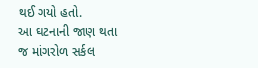થઈ ગયો હતો.
આ ઘટનાની જાણ થતા જ માંગરોળ સર્કલ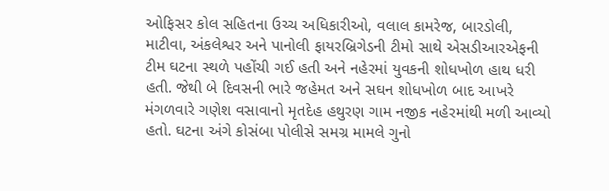ઓફિસર કોલ સહિતના ઉચ્ચ અધિકારીઓ, વલાલ કામરેજ, બારડોલી, માટીવા, અંકલેશ્વર અને પાનોલી ફાયરબ્રિગેડની ટીમો સાથે એસડીઆરએફની ટીમ ઘટના સ્થળે પહોંચી ગઈ હતી અને નહેરમાં યુવકની શોધખોળ હાથ ધરી હતી. જેથી બે દિવસની ભારે જહેમત અને સઘન શોધખોળ બાદ આખરે મંગળવારે ગણેશ વસાવાનો મૃતદેહ હથુરણ ગામ નજીક નહેરમાંથી મળી આવ્યો હતો. ઘટના અંગે કોસંબા પોલીસે સમગ્ર મામલે ગુનો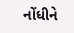નોંધીને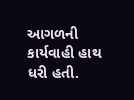આગળની કાર્યવાહી હાથ ધરી હતી.